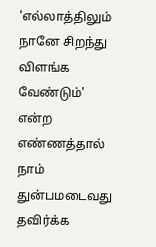'எல்லாத்திலும் நானே சிறந்து விளங்க வேண்டும்' என்ற எண்ணத்தால் நாம் துன்பமடைவது தவிர்க்க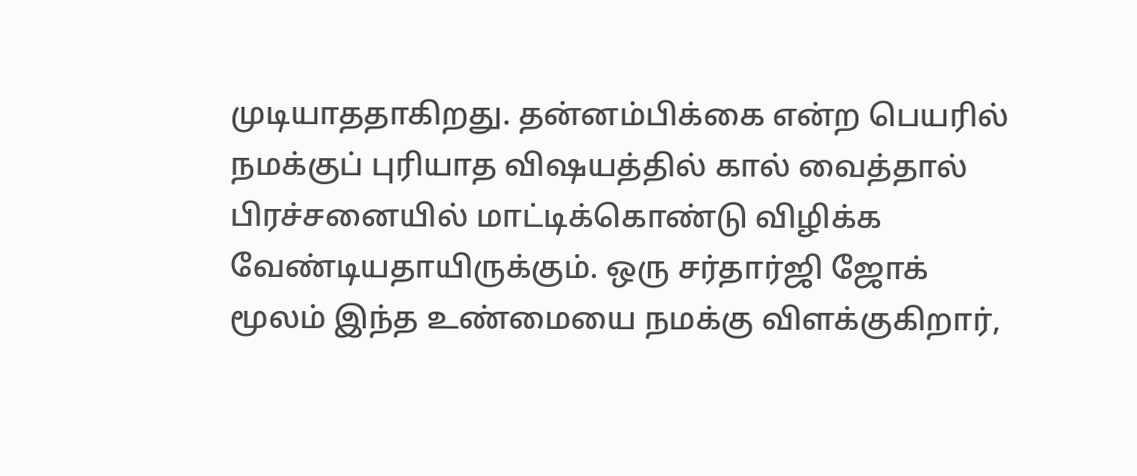முடியாததாகிறது. தன்னம்பிக்கை என்ற பெயரில் நமக்குப் புரியாத விஷயத்தில் கால் வைத்தால் பிரச்சனையில் மாட்டிக்கொண்டு விழிக்க வேண்டியதாயிருக்கும். ஒரு சர்தார்ஜி ஜோக் மூலம் இந்த உண்மையை நமக்கு விளக்குகிறார்,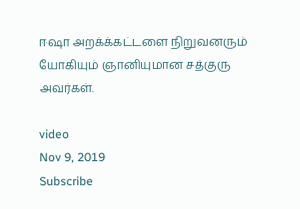ஈஷா அறக்க்கட்டளை நிறுவனரும் யோகியும் ஞானியுமான சத்குரு அவர்கள்.

video
Nov 9, 2019
Subscribe